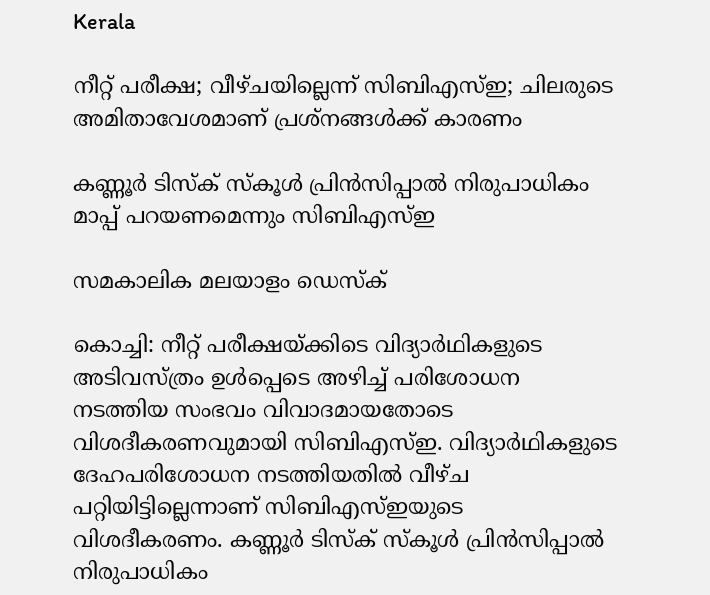Kerala

നീറ്റ് പരീക്ഷ; വീഴ്ചയില്ലെന്ന്‌ സിബിഎസ്ഇ; ചിലരുടെ അമിതാവേശമാണ് പ്രശ്‌നങ്ങള്‍ക്ക് കാരണം

കണ്ണൂര്‍ ടിസ്‌ക് സ്‌കൂള്‍ പ്രിന്‍സിപ്പാല്‍ നിരുപാധികം മാപ്പ് പറയണമെന്നും സിബിഎസ്ഇ

സമകാലിക മലയാളം ഡെസ്ക്

കൊച്ചി: നീറ്റ് പരീക്ഷയ്ക്കിടെ വിദ്യാര്‍ഥികളുടെ അടിവസ്ത്രം ഉള്‍പ്പെടെ അഴിച്ച് പരിശോധന നടത്തിയ സംഭവം വിവാദമായതോടെ വിശദീകരണവുമായി സിബിഎസ്ഇ. വിദ്യാര്‍ഥികളുടെ ദേഹപരിശോധന നടത്തിയതില്‍ വീഴ്ച പറ്റിയിട്ടില്ലെന്നാണ് സിബിഎസ്ഇയുടെ വിശദീകരണം. കണ്ണൂര്‍ ടിസ്‌ക് സ്‌കൂള്‍ പ്രിന്‍സിപ്പാല്‍ നിരുപാധികം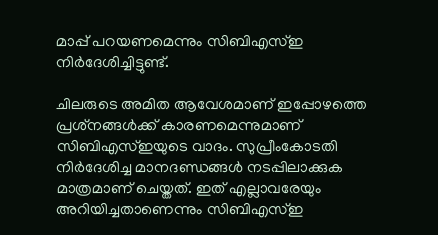മാപ്പ് പറയണമെന്നും സിബിഎസ്ഇ നിര്‍ദേശിച്ചിട്ടുണ്ട്.

ചിലരുടെ അമിത ആവേശമാണ് ഇപ്പോഴത്തെ പ്രശ്‌നങ്ങള്‍ക്ക് കാരണമെന്നുമാണ് സിബിഎസ്ഇയുടെ വാദം. സുപ്രീംകോടതി നിര്‍ദേശിച്ച മാനദണ്ഡങ്ങള്‍ നടപ്പിലാക്കുക മാത്രമാണ് ചെയ്തത്. ഇത് എല്ലാവരേയും അറിയിച്ചതാണെന്നും സിബിഎസ്ഇ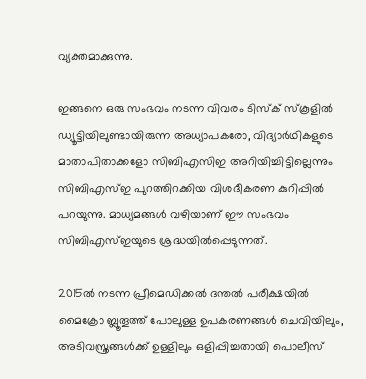വ്യക്തമാക്കുന്നു.

ഇങ്ങനെ ഒരു സംഭവം നടന്ന വിവരം ടിസ്‌ക് സ്‌കൂളില്‍ ഡ്യൂട്ടിയിലുണ്ടായിരുന്ന അധ്യാപകരോ, വിദ്യാര്‍ഥികളുടെ മാതാപിതാക്കളോ സിബിഎസിഇ അറിയിച്ചിട്ടില്ലെന്നും സിബിഎസ്ഇ പുറത്തിറക്കിയ വിശദീകരണ കുറിപ്പില്‍ പറയുന്നു. മാധ്യമങ്ങള്‍ വഴിയാണ് ഈ സംഭവം സിബിഎസ്ഇയുടെ ശ്രദ്ധയില്‍പ്പെടുന്നത്.

2015ല്‍ നടന്ന പ്രീമെഡിക്കല്‍ ദന്തല്‍ പരീക്ഷയില്‍ മൈക്രോ ബ്ലൂതൂത്ത് പോലുള്ള ഉപകരണങ്ങള്‍ ചെവിയിലും, അടിവസ്ത്രങ്ങള്‍ക്ക് ഉള്ളിലും ഒളിപ്പിച്ചതായി പൊലീസ്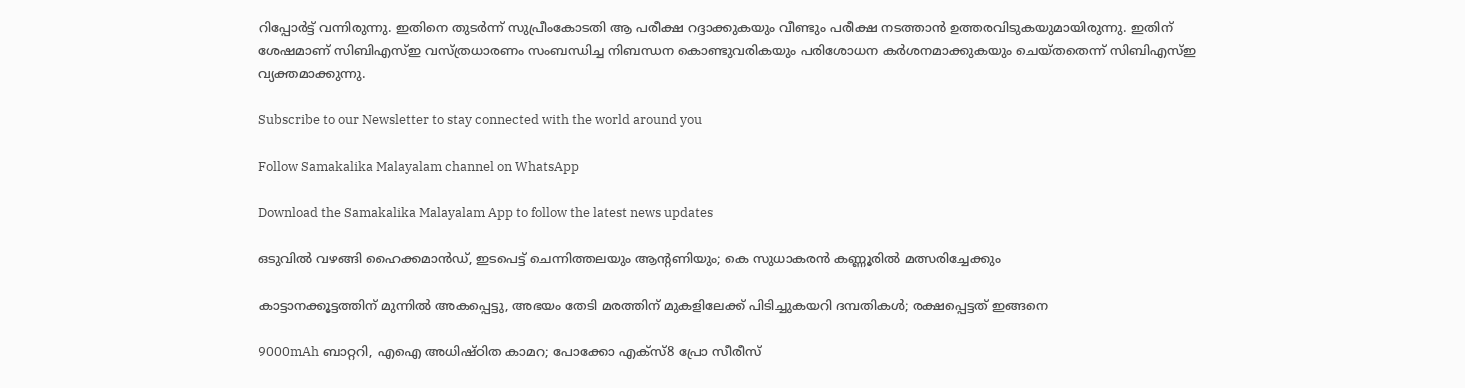റിപ്പോര്‍ട്ട് വന്നിരുന്നു. ഇതിനെ തുടര്‍ന്ന് സുപ്രീംകോടതി ആ പരീക്ഷ റദ്ദാക്കുകയും വീണ്ടും പരീക്ഷ നടത്താന്‍ ഉത്തരവിടുകയുമായിരുന്നു. ഇതിന് ശേഷമാണ് സിബിഎസ്ഇ വസ്ത്രധാരണം സംബന്ധിച്ച നിബന്ധന കൊണ്ടുവരികയും പരിശോധന കര്‍ശനമാക്കുകയും ചെയ്തതെന്ന് സിബിഎസ്ഇ വ്യക്തമാക്കുന്നു.

Subscribe to our Newsletter to stay connected with the world around you

Follow Samakalika Malayalam channel on WhatsApp

Download the Samakalika Malayalam App to follow the latest news updates

ഒടുവില്‍ വഴങ്ങി ഹൈക്കമാന്‍ഡ്, ഇടപെട്ട് ചെന്നിത്തലയും ആന്റണിയും; കെ സുധാകരന്‍ കണ്ണൂരില്‍ മത്സരിച്ചേക്കും

കാട്ടാനക്കൂട്ടത്തിന് മുന്നില്‍ അകപ്പെട്ടു, അഭയം തേടി മരത്തിന് മുകളിലേക്ക് പിടിച്ചുകയറി ദമ്പതികള്‍; രക്ഷപ്പെട്ടത് ഇങ്ങനെ

9000mAh ബാറ്ററി, എഐ അധിഷ്ഠിത കാമറ; പോക്കോ എക്‌സ്8 പ്രോ സീരീസ്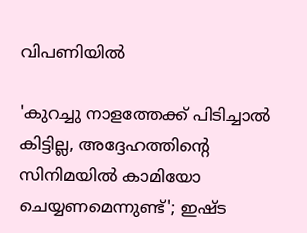വിപണിയില്‍

'കുറച്ചു നാളത്തേക്ക് പിടിച്ചാൽ കിട്ടില്ല, അദ്ദേഹത്തിന്റെ സിനിമയിൽ കാമിയോ ചെയ്യണമെന്നുണ്ട്'; ഇഷ്ട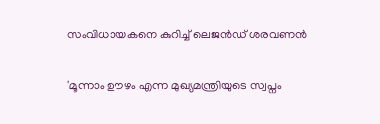സംവിധായകനെ കുറിച്ച് ലെജൻഡ് ശരവണൻ

'മൂന്നാം ഊഴം എന്ന മുഖ്യമന്ത്രിയുടെ സ്വപ്നം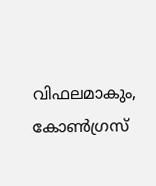വിഫലമാകും, കോണ്‍ഗ്രസ്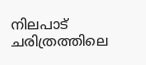നിലപാട് ചരിത്രത്തിലെ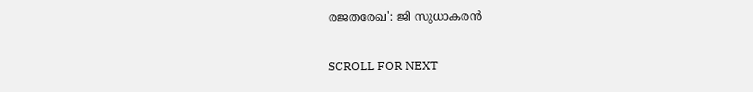രജതരേഖ': ജി സുധാകരന്‍

SCROLL FOR NEXT